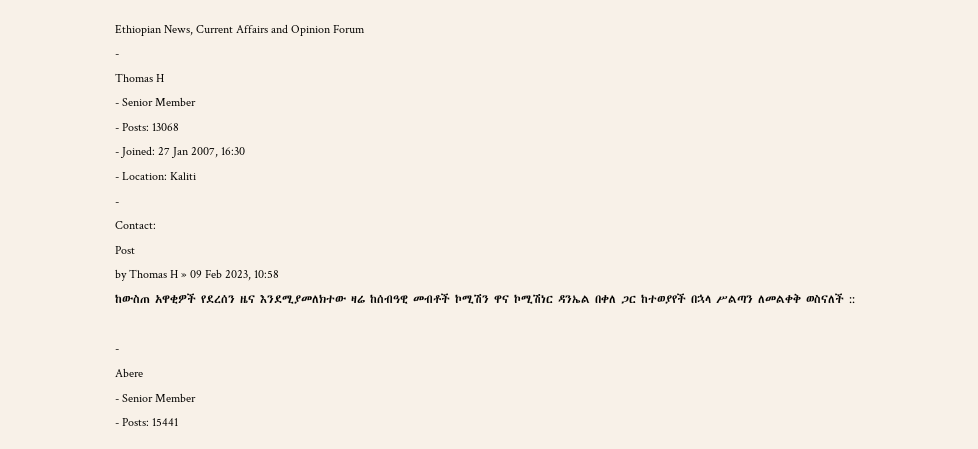Ethiopian News, Current Affairs and Opinion Forum
-
Thomas H
- Senior Member
- Posts: 13068
- Joined: 27 Jan 2007, 16:30
- Location: Kaliti
-
Contact:
Post
by Thomas H » 09 Feb 2023, 10:58
ከውስጠ አዋቂዎች የደረሰን ዜና እንደሚያመለክተው ዛሬ ከሰብዓዊ መብቶች ኮሚሽን ዋና ኮሚሽነር ዳንኤል በቀለ ጋር ከተወያየች በኋላ ሥልጣን ለመልቀቅ ወስናለች ::

-
Abere
- Senior Member
- Posts: 15441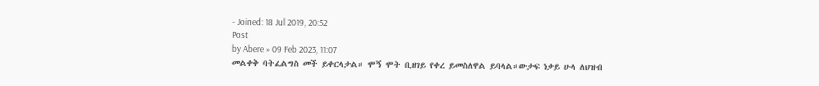- Joined: 18 Jul 2019, 20:52
Post
by Abere » 09 Feb 2023, 11:07
መልቀቅ ባትፈልግስ መች ይቀርላታል። ሞኝ ሞት ቢዘገይ የቀረ ይመስለዋል ይባላል።ውታፍ ነቃይ ሁላ ለህዝብ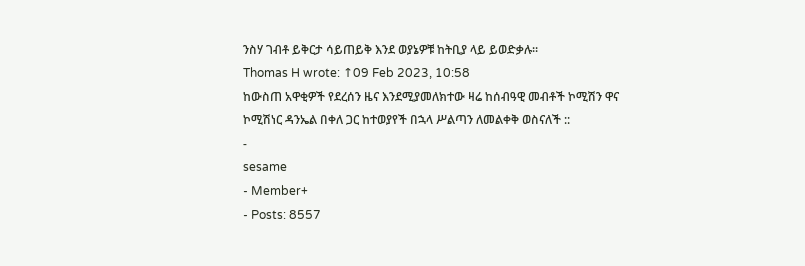ንስሃ ገብቶ ይቅርታ ሳይጠይቅ እንደ ወያኔዎቹ ከትቢያ ላይ ይወድቃሉ።
Thomas H wrote: ↑09 Feb 2023, 10:58
ከውስጠ አዋቂዎች የደረሰን ዜና እንደሚያመለክተው ዛሬ ከሰብዓዊ መብቶች ኮሚሽን ዋና ኮሚሽነር ዳንኤል በቀለ ጋር ከተወያየች በኋላ ሥልጣን ለመልቀቅ ወስናለች ::
-
sesame
- Member+
- Posts: 8557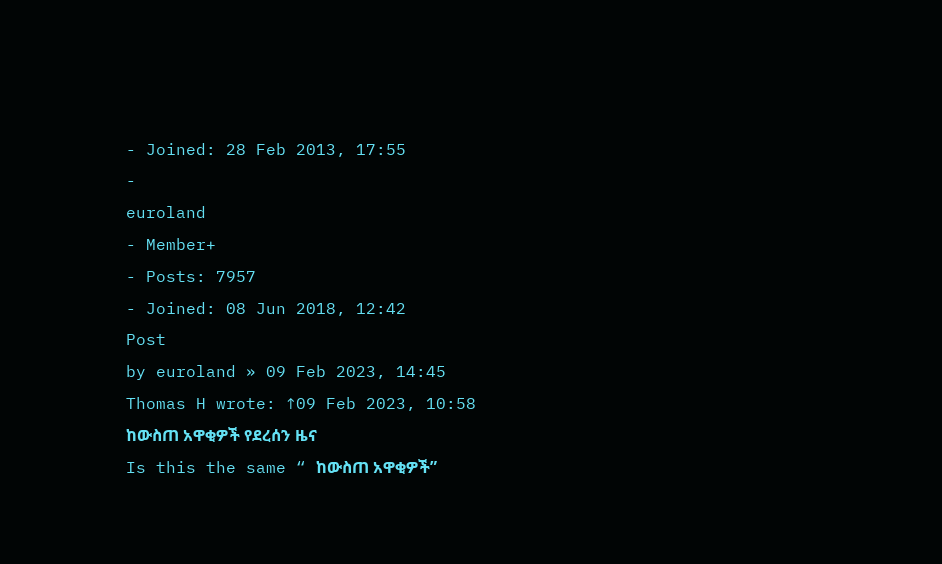- Joined: 28 Feb 2013, 17:55
-
euroland
- Member+
- Posts: 7957
- Joined: 08 Jun 2018, 12:42
Post
by euroland » 09 Feb 2023, 14:45
Thomas H wrote: ↑09 Feb 2023, 10:58
ከውስጠ አዋቂዎች የደረሰን ዜና
Is this the same “ ከውስጠ አዋቂዎች”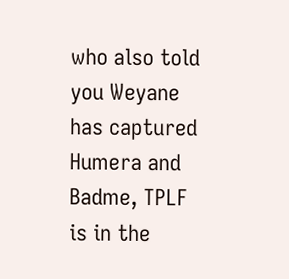who also told you Weyane has captured Humera and Badme, TPLF is in the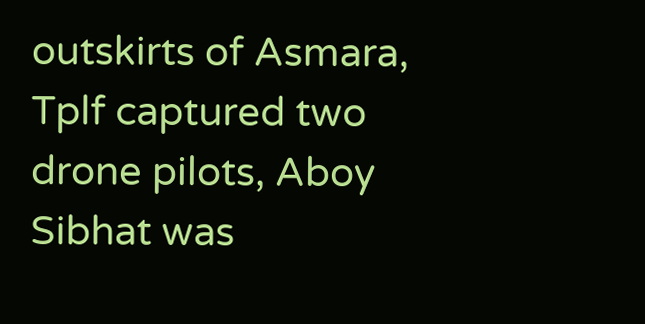outskirts of Asmara, Tplf captured two drone pilots, Aboy Sibhat was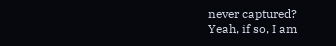never captured?
Yeah, if so, I am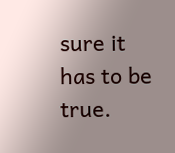sure it has to be true.